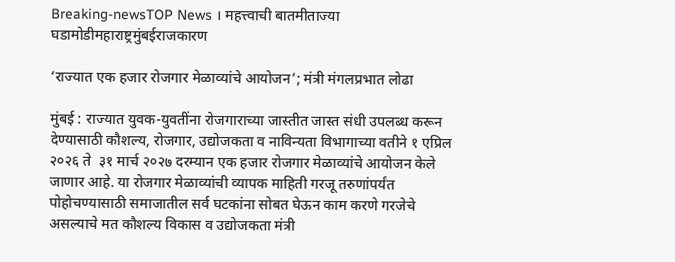Breaking-newsTOP News । महत्त्वाची बातमीताज्या घडामोडीमहाराष्ट्रमुंबईराजकारण

‘राज्यात एक हजार रोजगार मेळाव्यांचे आयोजन’; मंत्री मंगलप्रभात लोढा

मुंबई : राज्यात युवक-युवतींना रोजगाराच्या जास्तीत जास्त संधी उपलब्ध करून देण्यासाठी कौशल्य, रोजगार, उद्योजकता व नाविन्यता विभागाच्या वतीने १ एप्रिल २०२६ ते  ३१ मार्च २०२७ दरम्यान एक हजार रोजगार मेळाव्यांचे आयोजन केले जाणार आहे. या रोजगार मेळाव्यांची व्यापक माहिती गरजू तरुणांपर्यंत पोहोचण्यासाठी समाजातील सर्व घटकांना सोबत घेऊन काम करणे गरजेचे असल्याचे मत कौशल्य विकास व उद्योजकता मंत्री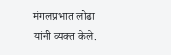मंगलप्रभात लोढा यांनी व्यक्त केले.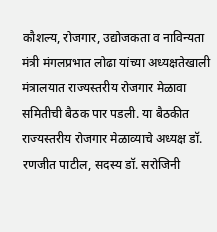कौशल्य, रोजगार, उद्योजकता व नाविन्यता मंत्री मंगलप्रभात लोढा यांच्या अध्यक्षतेखाली मंत्रालयात राज्यस्तरीय रोजगार मेळावा समितीची बैठक पार पडली. या बैठकीत राज्यस्तरीय रोजगार मेळाव्याचे अध्यक्ष डॉ. रणजीत पाटील, सदस्य डॉ. सरोजिनी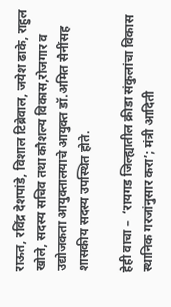राऊत, रविंद्र देशपांडे, विशाल टिब्रेवाल, जयेश ढाके, राहुल खोले, सदस्य सचिव तथा कौशल्य विकास,रोजगार व उद्योजकता आयुक्तालयाचे आयुक्त डॉ.अमित सैनींसह शासकीय सदस्य उपस्थित होते.

हेही वाचा –  ‘रायगड जिल्ह्यातील क्रीडा संकुलांचा विकास स्थानिक गरजांनुसार करा’; मंत्री आदिती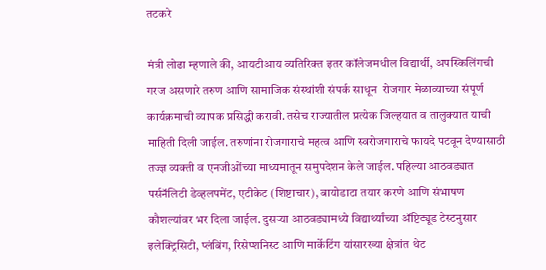तटकरे

मंत्री लोढा म्हणाले की, आयटीआय व्यतिरिक्त इतर कॉलेजमधील विद्यार्थी, अपस्किलिंगची गरज असणारे तरुण आणि सामाजिक संस्थांशी संपर्क साधून  रोजगार मेळाव्याच्या संपूर्ण कार्यक्रमाची व्यापक प्रसिद्धी करावी. तसेच राज्यातील प्रत्येक जिल्हयात व तालुक्यात याची माहिती दिली जाईल. तरुणांना रोजगाराचे महत्व आणि स्वरोजगाराचे फायदे पटवून देण्यासाठी तज्ज्ञ व्यक्ती व एनजीओंच्या माध्यमातून समुपदेशन केले जाईल. पहिल्या आठवड्यात पर्सनॅलिटी डेव्हलपमेंट, एटीकेट (शिष्टाचार), बायोडाटा तयार करणे आणि संभाषण कौशल्यांवर भर दिला जाईल. दुसऱ्या आठवड्यामध्ये विद्यार्थ्यांच्या अ‍ॅप्टिट्यूड टेस्टनुसार इलेक्ट्रिसिटी, प्लंबिंग, रिसेप्शनिस्ट आणि मार्केटिंग यांसारख्या क्षेत्रांत थेट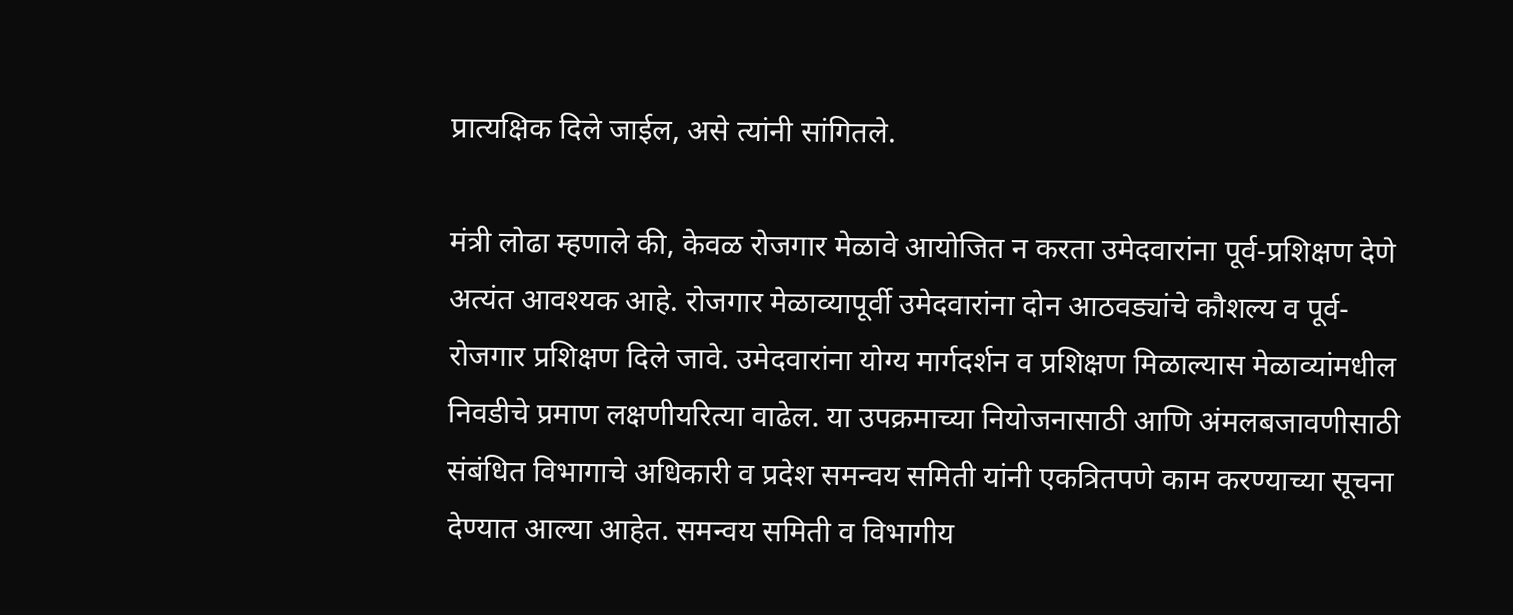प्रात्यक्षिक दिले जाईल, असे त्यांनी सांगितले.

मंत्री लोढा म्हणाले की, केवळ रोजगार मेळावे आयोजित न करता उमेदवारांना पूर्व-प्रशिक्षण देणे अत्यंत आवश्यक आहे. रोजगार मेळाव्यापूर्वी उमेदवारांना दोन आठवड्यांचे कौशल्य व पूर्व-रोजगार प्रशिक्षण दिले जावे. उमेदवारांना योग्य मार्गदर्शन व प्रशिक्षण मिळाल्यास मेळाव्यांमधील निवडीचे प्रमाण लक्षणीयरित्या वाढेल. या उपक्रमाच्या नियोजनासाठी आणि अंमलबजावणीसाठी संबंधित विभागाचे अधिकारी व प्रदेश समन्वय समिती यांनी एकत्रितपणे काम करण्याच्या सूचना देण्यात आल्या आहेत. समन्वय समिती व विभागीय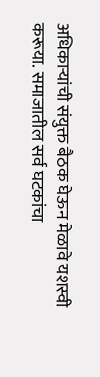अधिकाऱ्यांची संयुक्त बैठक घेऊन मेळावे यशस्वी करूया. समाजातील सर्व घटकांचा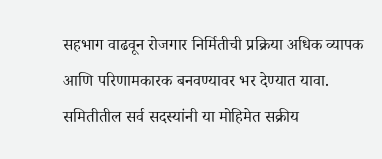सहभाग वाढवून रोजगार निर्मितीची प्रक्रिया अधिक व्यापक आणि परिणामकारक बनवण्यावर भर देण्यात यावा. समितीतील सर्व सदस्यांनी या मोहिमेत सक्रीय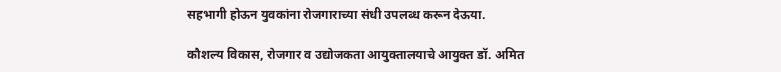सहभागी होऊन युवकांना रोजगाराच्या संधी उपलब्ध करून देऊया.

कौशल्य विकास, रोजगार व उद्योजकता आयुक्तालयाचे आयुक्त डॉ. अमित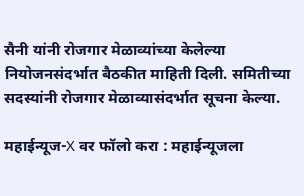सैनी यांनी रोजगार मेळाव्यांच्या केलेल्या नियोजनसंदर्भात बैठकीत माहिती दिली. समितीच्या सदस्यांनी रोजगार मेळाव्यासंदर्भात सूचना केल्या.

महाईन्यूज-X वर फॉलो करा : महाईन्यूजला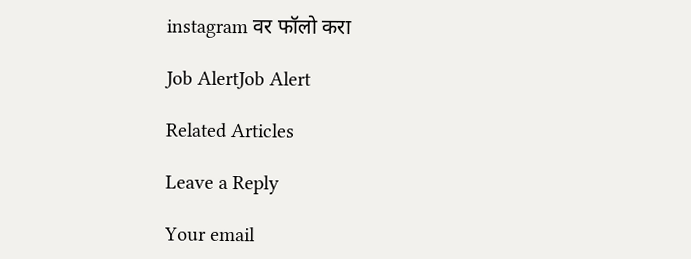instagram वर फॉलो करा

Job AlertJob Alert

Related Articles

Leave a Reply

Your email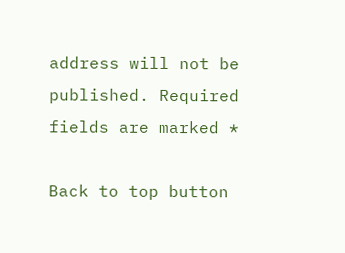address will not be published. Required fields are marked *

Back to top button